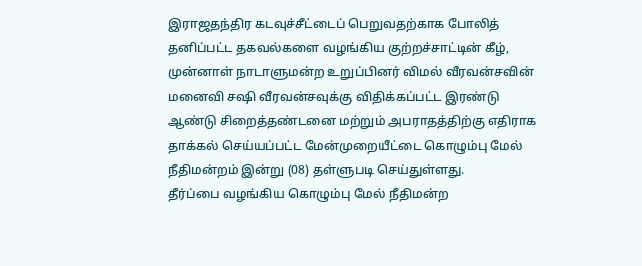இராஜதந்திர கடவுச்சீட்டைப் பெறுவதற்காக போலித் தனிப்பட்ட தகவல்களை வழங்கிய குற்றச்சாட்டின் கீழ், முன்னாள் நாடாளுமன்ற உறுப்பினர் விமல் வீரவன்சவின் மனைவி சஷி வீரவன்சவுக்கு விதிக்கப்பட்ட இரண்டு ஆண்டு சிறைத்தண்டனை மற்றும் அபராதத்திற்கு எதிராக தாக்கல் செய்யப்பட்ட மேன்முறையீட்டை கொழும்பு மேல் நீதிமன்றம் இன்று (08) தள்ளுபடி செய்துள்ளது.
தீர்ப்பை வழங்கிய கொழும்பு மேல் நீதிமன்ற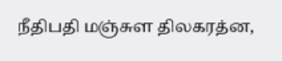நீதிபதி மஞ்சுள திலகரத்ன,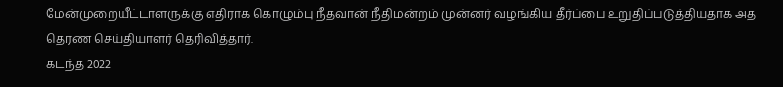மேன்முறையீட்டாளருக்கு எதிராக கொழும்பு நீதவான் நீதிமன்றம் முன்னர் வழங்கிய தீர்ப்பை உறுதிப்படுத்தியதாக அத தெரண செய்தியாளர் தெரிவித்தார்.
கடந்த 2022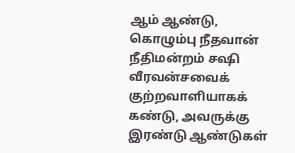ஆம் ஆண்டு, கொழும்பு நீதவான் நீதிமன்றம் சஷி வீரவன்சவைக் குற்றவாளியாகக் கண்டு, அவருக்கு இரண்டு ஆண்டுகள்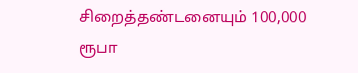சிறைத்தண்டனையும் 100,000 ரூபா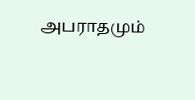அபராதமும்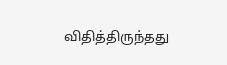விதித்திருந்தது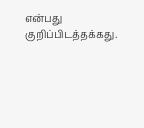என்பது குறிப்பிடத்தக்கது.